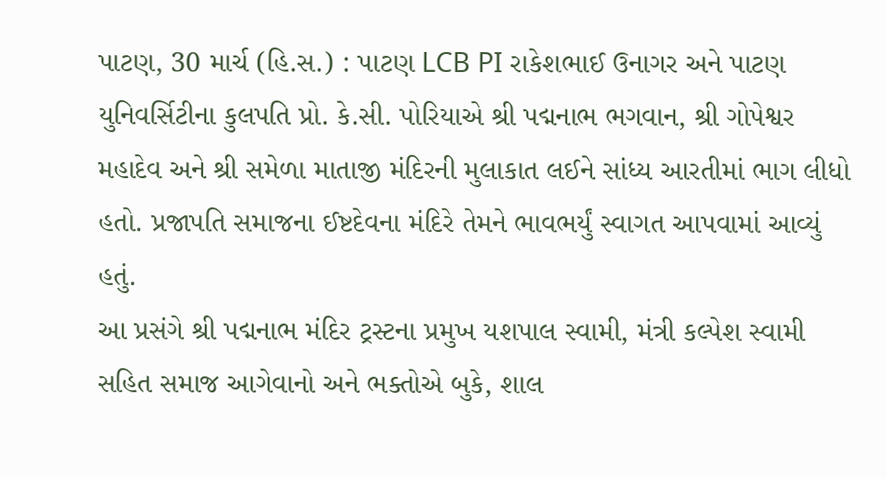પાટણ, 30 માર્ચ (હિ.સ.) : પાટણ LCB PI રાકેશભાઈ ઉનાગર અને પાટણ યુનિવર્સિટીના કુલપતિ પ્રો. કે.સી. પોરિયાએ શ્રી પદ્મનાભ ભગવાન, શ્રી ગોપેશ્વર મહાદેવ અને શ્રી સમેળા માતાજી મંદિરની મુલાકાત લઈને સાંધ્ય આરતીમાં ભાગ લીધો હતો. પ્રજાપતિ સમાજના ઈષ્ટદેવના મંદિરે તેમને ભાવભર્યું સ્વાગત આપવામાં આવ્યું હતું.
આ પ્રસંગે શ્રી પદ્મનાભ મંદિર ટ્રસ્ટના પ્રમુખ યશપાલ સ્વામી, મંત્રી કલ્પેશ સ્વામી સહિત સમાજ આગેવાનો અને ભક્તોએ બુકે, શાલ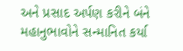અને પ્રસાદ અર્પણ કરીને બંને મહાનુભાવોને સન્માનિત કર્યા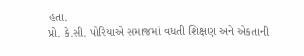હતા.
પ્રો. કે.સી. પોરિયાએ સમાજમાં વધતી શિક્ષણ અને એકતાની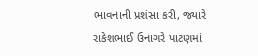ભાવનાની પ્રશંસા કરી, જ્યારે રાકેશભાઈ ઉનાગરે પાટણમાં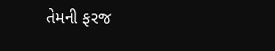તેમની ફરજ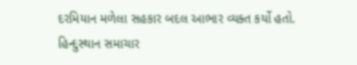દરમિયાન મળેલા સહકાર બદલ આભાર વ્યક્ત કર્યો હતો.
હિન્દુસ્થાન સમાચાર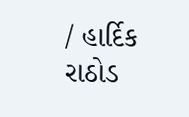/ હાર્દિક રાઠોડ